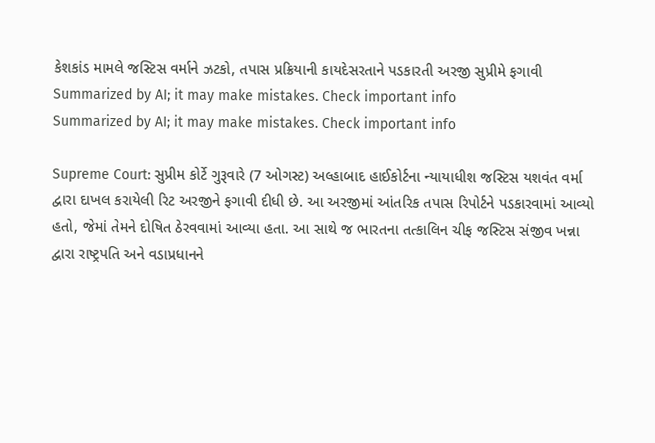કેશકાંડ મામલે જસ્ટિસ વર્માને ઝટકો, તપાસ પ્રક્રિયાની કાયદેસરતાને પડકારતી અરજી સુપ્રીમે ફગાવી
Summarized by AI; it may make mistakes. Check important info
Summarized by AI; it may make mistakes. Check important info

Supreme Court: સુપ્રીમ કોર્ટે ગુરૂવારે (7 ઓગસ્ટ) અલ્હાબાદ હાઈકોર્ટના ન્યાયાધીશ જસ્ટિસ યશવંત વર્મા દ્વારા દાખલ કરાયેલી રિટ અરજીને ફગાવી દીધી છે. આ અરજીમાં આંતરિક તપાસ રિપોર્ટને પડકારવામાં આવ્યો હતો, જેમાં તેમને દોષિત ઠેરવવામાં આવ્યા હતા. આ સાથે જ ભારતના તત્કાલિન ચીફ જસ્ટિસ સંજીવ ખન્ના દ્વારા રાષ્ટ્રપતિ અને વડાપ્રધાનને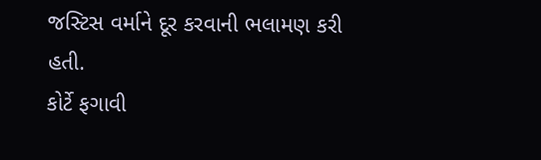જસ્ટિસ વર્માને દૂર કરવાની ભલામણ કરી હતી.
કોર્ટે ફગાવી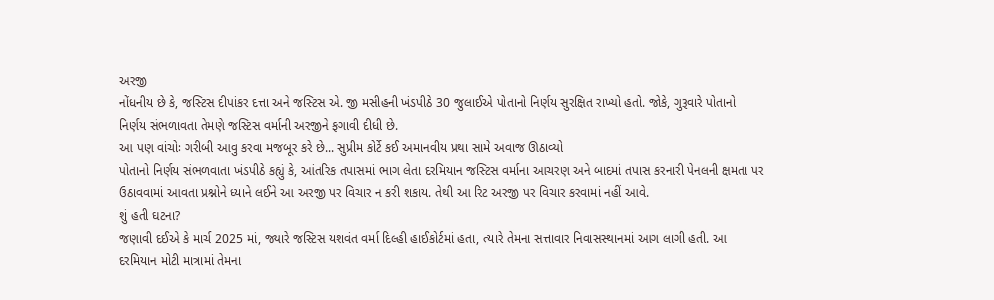અરજી
નોંધનીય છે કે, જસ્ટિસ દીપાંકર દત્તા અને જસ્ટિસ એ. જી મસીહની ખંડપીઠે 30 જુલાઈએ પોતાનો નિર્ણય સુરક્ષિત રાખ્યો હતો. જોકે, ગુરૂવારે પોતાનો નિર્ણય સંભળાવતા તેમણે જસ્ટિસ વર્માની અરજીને ફગાવી દીધી છે.
આ પણ વાંચોઃ ગરીબી આવુ કરવા મજબૂર કરે છે... સુપ્રીમ કોર્ટે કઈ અમાનવીય પ્રથા સામે અવાજ ઊઠાવ્યો
પોતાનો નિર્ણય સંભળવાતા ખંડપીઠે કહ્યું કે, આંતરિક તપાસમાં ભાગ લેતા દરમિયાન જસ્ટિસ વર્માના આચરણ અને બાદમાં તપાસ કરનારી પેનલની ક્ષમતા પર ઉઠાવવામાં આવતા પ્રશ્નોને ધ્યાને લઈને આ અરજી પર વિચાર ન કરી શકાય. તેથી આ રિટ અરજી પર વિચાર કરવામાં નહીં આવે.
શું હતી ઘટના?
જણાવી દઈએ કે માર્ચ 2025 માં, જ્યારે જસ્ટિસ યશવંત વર્મા દિલ્હી હાઈકોર્ટમાં હતા, ત્યારે તેમના સત્તાવાર નિવાસસ્થાનમાં આગ લાગી હતી. આ દરમિયાન મોટી માત્રામાં તેમના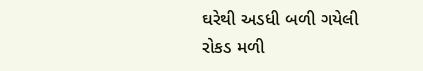ઘરેથી અડધી બળી ગયેલી રોકડ મળી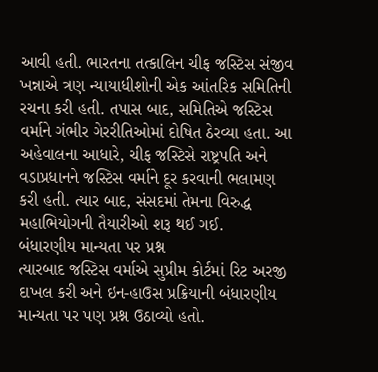આવી હતી. ભારતના તત્કાલિન ચીફ જસ્ટિસ સંજીવ ખન્નાએ ત્રણ ન્યાયાધીશોની એક આંતરિક સમિતિની રચના કરી હતી. તપાસ બાદ, સમિતિએ જસ્ટિસ વર્માને ગંભીર ગેરરીતિઓમાં દોષિત ઠેરવ્યા હતા. આ અહેવાલના આધારે, ચીફ જસ્ટિસે રાષ્ટ્રપતિ અને વડાપ્રધાનને જસ્ટિસ વર્માને દૂર કરવાની ભલામણ કરી હતી. ત્યાર બાદ, સંસદમાં તેમના વિરુદ્ધ મહાભિયોગની તૈયારીઓ શરૂ થઈ ગઈ.
બંધારણીય માન્યતા પર પ્રશ્ન
ત્યારબાદ જસ્ટિસ વર્માએ સુપ્રીમ કોર્ટમાં રિટ અરજી દાખલ કરી અને ઇન-હાઉસ પ્રક્રિયાની બંધારણીય માન્યતા પર પણ પ્રશ્ન ઉઠાવ્યો હતો.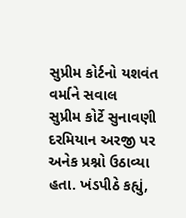સુપ્રીમ કોર્ટનો યશવંત વર્માને સવાલ
સુપ્રીમ કોર્ટે સુનાવણી દરમિયાન અરજી પર અનેક પ્રશ્નો ઉઠાવ્યા હતા. ખંડપીઠે કહ્યું,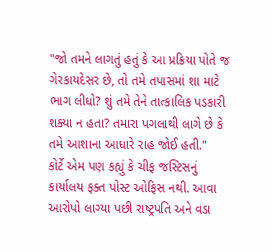"જો તમને લાગતું હતું કે આ પ્રક્રિયા પોતે જ ગેરકાયદેસર છે, તો તમે તપાસમાં શા માટે ભાગ લીધો? શું તમે તેને તાત્કાલિક પડકારી શક્યા ન હતા? તમારા પગલાથી લાગે છે કે તમે આશાના આધારે રાહ જોઈ હતી."
કોર્ટે એમ પણ કહ્યું કે ચીફ જસ્ટિસનું કાર્યાલય ફક્ત પોસ્ટ ઓફિસ નથી. આવા આરોપો લાગ્યા પછી રાષ્ટ્રપતિ અને વડા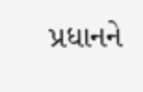પ્રધાનને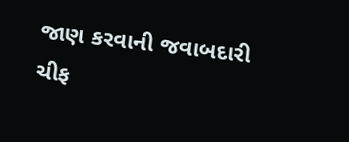જાણ કરવાની જવાબદારી ચીફ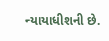ન્યાયાધીશની છે.